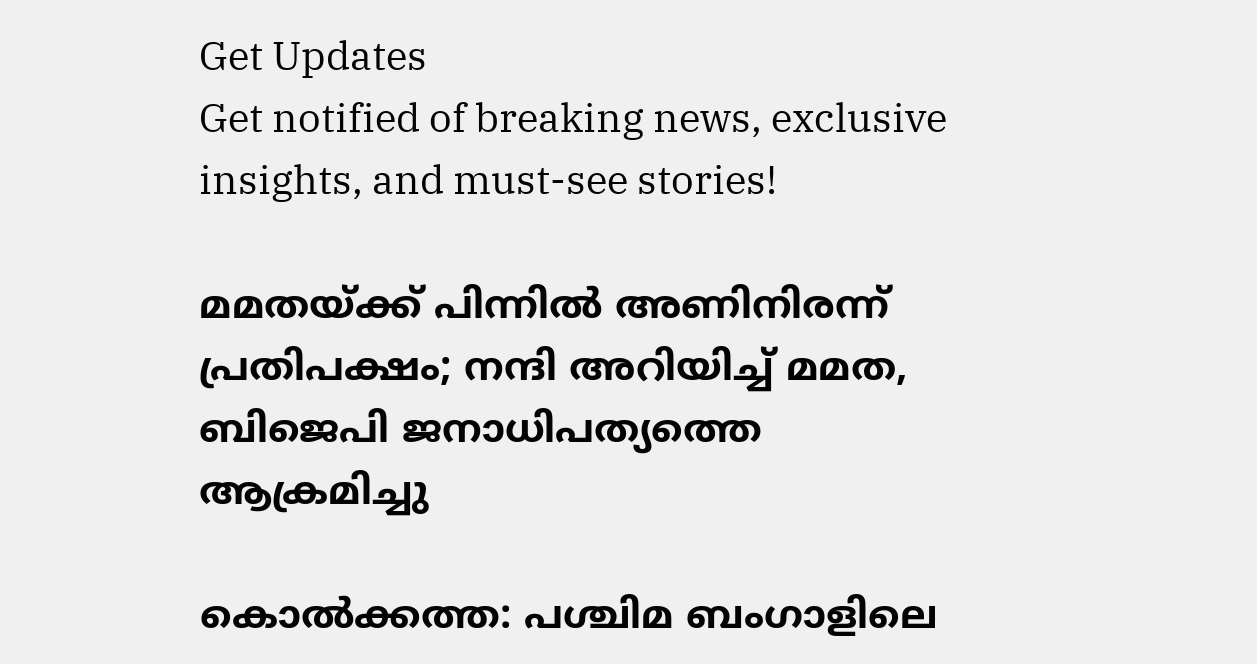Get Updates
Get notified of breaking news, exclusive insights, and must-see stories!

മമതയ്ക്ക് പിന്നില്‍ അണിനിരന്ന് പ്രതിപക്ഷം; നന്ദി അറിയിച്ച് മമത, ബിജെപി ജനാധിപത്യത്തെ ആക്രമിച്ചു

കൊല്‍ക്കത്ത: പശ്ചിമ ബംഗാളിലെ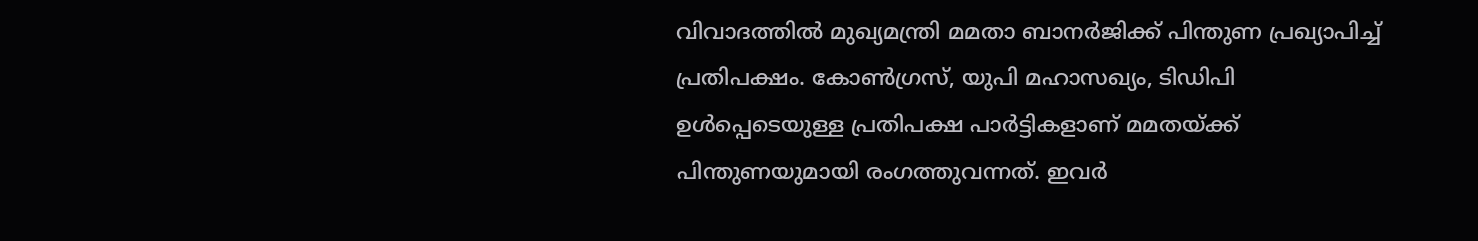വിവാദത്തില്‍ മുഖ്യമന്ത്രി മമതാ ബാനര്‍ജിക്ക് പിന്തുണ പ്രഖ്യാപിച്ച് പ്രതിപക്ഷം. കോണ്‍ഗ്രസ്, യുപി മഹാസഖ്യം, ടിഡിപി ഉള്‍പ്പെടെയുള്ള പ്രതിപക്ഷ പാര്‍ട്ടികളാണ് മമതയ്ക്ക് പിന്തുണയുമായി രംഗത്തുവന്നത്. ഇവര്‍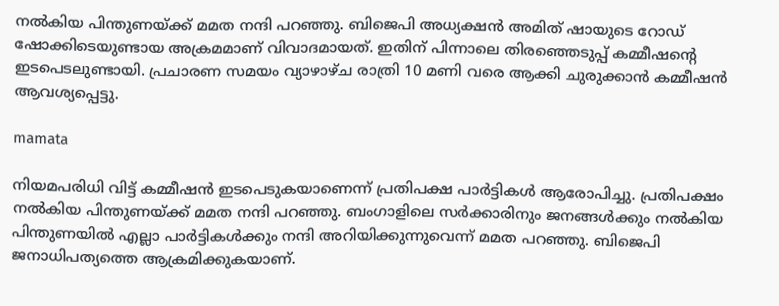നല്‍കിയ പിന്തുണയ്ക്ക് മമത നന്ദി പറഞ്ഞു. ബിജെപി അധ്യക്ഷന്‍ അമിത് ഷായുടെ റോഡ് ഷോക്കിടെയുണ്ടായ അക്രമമാണ് വിവാദമായത്. ഇതിന് പിന്നാലെ തിരഞ്ഞെടുപ്പ് കമ്മീഷന്റെ ഇടപെടലുണ്ടായി. പ്രചാരണ സമയം വ്യാഴാഴ്ച രാത്രി 10 മണി വരെ ആക്കി ചുരുക്കാന്‍ കമ്മീഷന്‍ ആവശ്യപ്പെട്ടു.

mamata

നിയമപരിധി വിട്ട് കമ്മീഷന്‍ ഇടപെടുകയാണെന്ന് പ്രതിപക്ഷ പാര്‍ട്ടികള്‍ ആരോപിച്ചു. പ്രതിപക്ഷം നല്‍കിയ പിന്തുണയ്ക്ക് മമത നന്ദി പറഞ്ഞു. ബംഗാളിലെ സര്‍ക്കാരിനും ജനങ്ങള്‍ക്കും നല്‍കിയ പിന്തുണയില്‍ എല്ലാ പാര്‍ട്ടികള്‍ക്കും നന്ദി അറിയിക്കുന്നുവെന്ന് മമത പറഞ്ഞു. ബിജെപി ജനാധിപത്യത്തെ ആക്രമിക്കുകയാണ്.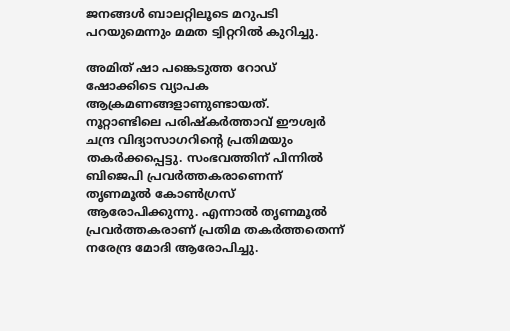ജനങ്ങള്‍ ബാലറ്റിലൂടെ മറുപടി പറയുമെന്നും മമത ട്വിറ്ററില്‍ കുറിച്ചു.

അമിത് ഷാ പങ്കെടുത്ത റോഡ് ഷോക്കിടെ വ്യാപക ആക്രമണങ്ങളാണുണ്ടായത്. നൂറ്റാണ്ടിലെ പരിഷ്‌കര്‍ത്താവ് ഈശ്വര്‍ ചന്ദ്ര വിദ്യാസാഗറിന്റെ പ്രതിമയും തകര്‍ക്കപ്പെട്ടു. സംഭവത്തിന് പിന്നില്‍ ബിജെപി പ്രവര്‍ത്തകരാണെന്ന് തൃണമൂല്‍ കോണ്‍ഗ്രസ് ആരോപിക്കുന്നു. എന്നാല്‍ തൃണമൂല്‍ പ്രവര്‍ത്തകരാണ് പ്രതിമ തകര്‍ത്തതെന്ന് നരേന്ദ്ര മോദി ആരോപിച്ചു.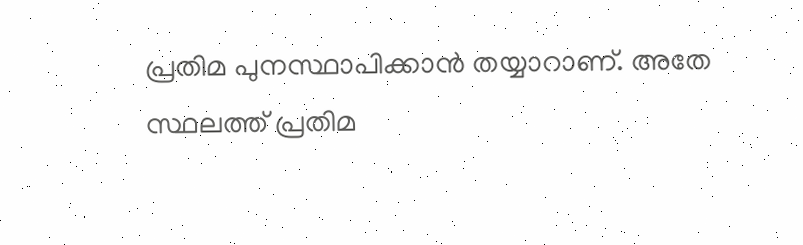പ്രതിമ പുനസ്ഥാപിക്കാന്‍ തയ്യാറാണ്. അതേ സ്ഥലത്ത് പ്രതിമ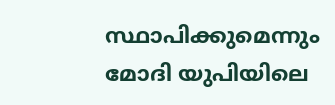സ്ഥാപിക്കുമെന്നും മോദി യുപിയിലെ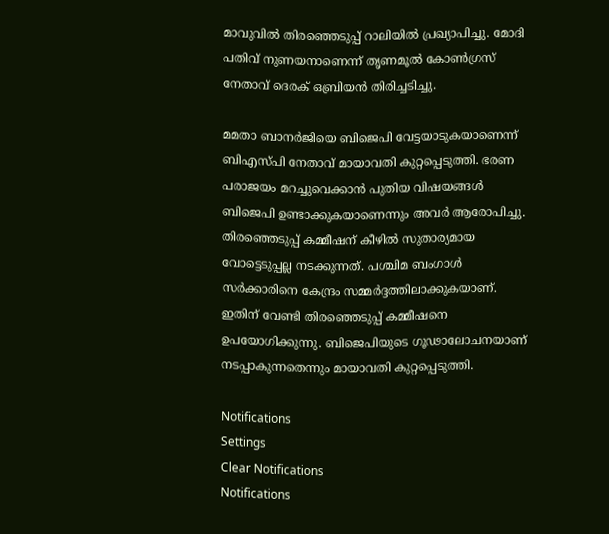മാവുവില്‍ തിരഞ്ഞെടുപ്പ് റാലിയില്‍ പ്രഖ്യാപിച്ചു. മോദി പതിവ് നുണയനാണെന്ന് തൃണമൂല്‍ കോണ്‍ഗ്രസ് നേതാവ് ദെരക് ഒബ്രിയന്‍ തിരിച്ചടിച്ചു.

മമതാ ബാനര്‍ജിയെ ബിജെപി വേട്ടയാടുകയാണെന്ന് ബിഎസ്പി നേതാവ് മായാവതി കുറ്റപ്പെടുത്തി. ഭരണ പരാജയം മറച്ചുവെക്കാന്‍ പുതിയ വിഷയങ്ങള്‍ ബിജെപി ഉണ്ടാക്കുകയാണെന്നും അവര്‍ ആരോപിച്ചു. തിരഞ്ഞെടുപ്പ് കമ്മീഷന് കീഴില്‍ സുതാര്യമായ വോട്ടെടുപ്പല്ല നടക്കുന്നത്. പശ്ചിമ ബംഗാള്‍ സര്‍ക്കാരിനെ കേന്ദ്രം സമ്മര്‍ദ്ദത്തിലാക്കുകയാണ്. ഇതിന് വേണ്ടി തിരഞ്ഞെടുപ്പ് കമ്മീഷനെ ഉപയോഗിക്കുന്നു. ബിജെപിയുടെ ഗൂഢാലോചനയാണ് നടപ്പാകുന്നതെന്നും മായാവതി കുറ്റപ്പെടുത്തി.

Notifications
Settings
Clear Notifications
Notifications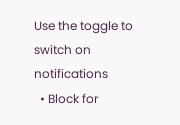Use the toggle to switch on notifications
  • Block for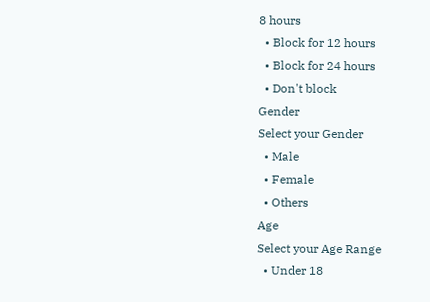8 hours
  • Block for 12 hours
  • Block for 24 hours
  • Don't block
Gender
Select your Gender
  • Male
  • Female
  • Others
Age
Select your Age Range
  • Under 18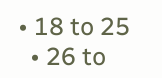• 18 to 25
  • 26 to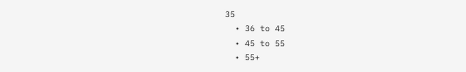35
  • 36 to 45
  • 45 to 55
  • 55+